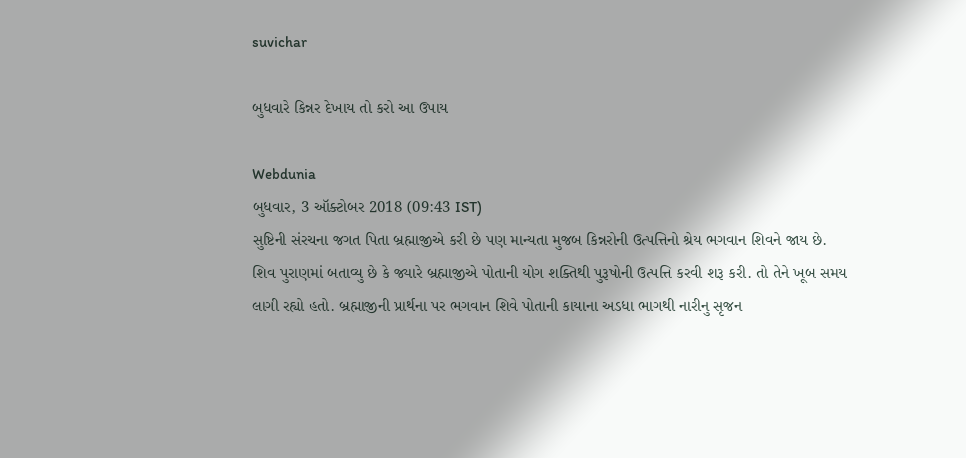suvichar

બુધવારે કિન્નર દેખાય તો કરો આ ઉપાય

Webdunia
બુધવાર, 3 ઑક્ટોબર 2018 (09:43 IST)
સુષ્ટિની સંરચના જગત પિતા બ્રહ્માજીએ કરી છે પણ માન્યતા મુજબ કિન્નરોની ઉત્પત્તિનો શ્રેય ભગવાન શિવને જાય છે. શિવ પુરાણમાં બતાવ્યુ છે કે જ્યારે બ્રહ્માજીએ પોતાની યોગ શક્તિથી પુરૂષોની ઉત્પત્તિ કરવી શરૂ કરી. તો તેને ખૂબ સમય લાગી રહ્યો હતો. બ્રહ્માજીની પ્રાર્થના પર ભગવાન શિવે પોતાની કાયાના અડધા ભાગથી નારીનુ સૃજન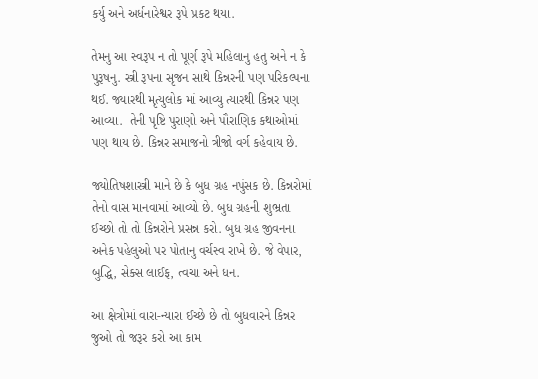કર્યુ અને અર્ધનારેશ્વર રૂપે પ્રકટ થયા.

તેમનુ આ સ્વરૂપ ન તો પૂર્ણ રૂપે મહિલાનુ હતુ અને ન કે પુરૂષનુ. સ્ત્રી રૂપના સૃજન સાથે કિન્નરની પણ પરિકલ્પના થઈ. જ્યારથી મૃત્યુલોક માં આવ્યુ ત્યારથી કિન્નર પણ આવ્યા.  તેની પૃષ્ટિ પુરાણો અને પૌરાણિક કથાઓમાં પણ થાય છે. કિન્નર સમાજનો ત્રીજો વર્ગ કહેવાય છે.

જ્યોતિષશાસ્ત્રી માને છે કે બુધ ગ્રહ નપુંસક છે. કિન્નરોમાં તેનો વાસ માનવામાં આવ્યો છે. બુધ ગ્રહની શુભ્રતા ઈચ્છો તો તો કિન્નરોને પ્રસન્ન કરો. બુધ ગ્રહ જીવનના અનેક પહેલુઓ પર પોતાનુ વર્ચસ્વ રાખે છે. જે વેપાર, બુદ્ધિ, સેક્સ લાઈફ, ત્વચા અને ધન.

આ ક્ષેત્રોમાં વારા-ન્યારા ઈચ્છે છે તો બુધવારને કિન્નર જુઓ તો જરૂર કરો આ કામ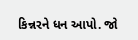કિન્નરને ધન આપો. જો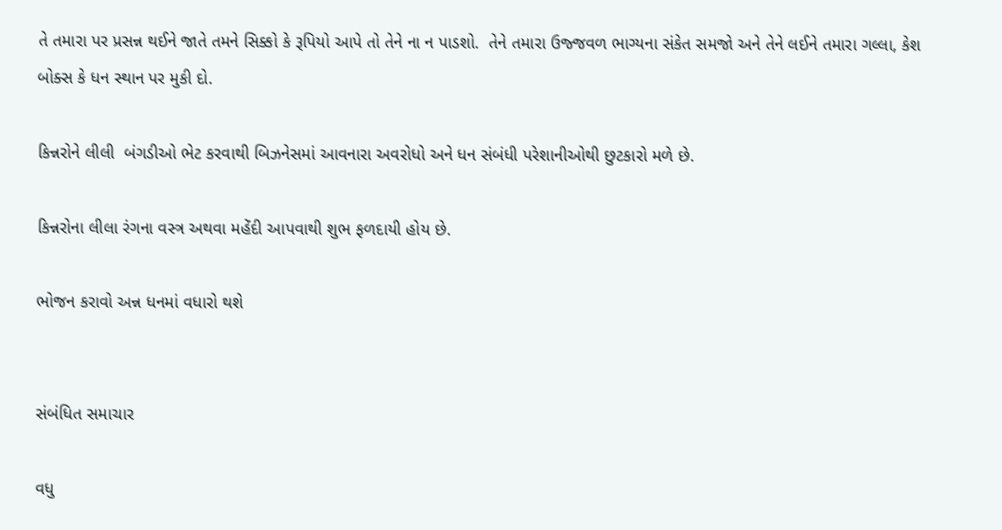તે તમારા પર પ્રસન્ન થઈને જાતે તમને સિક્કો કે રૂપિયો આપે તો તેને ના ન પાડશો.  તેને તમારા ઉજ્જવળ ભાગ્યના સંકેત સમજો અને તેને લઈને તમારા ગલ્લા, કેશ બોક્સ કે ધન સ્થાન પર મુકી દો.

કિન્નરોને લીલી  બંગડીઓ ભેટ કરવાથી બિઝનેસમાં આવનારા અવરોધો અને ધન સંબંધી પરેશાનીઓથી છુટકારો મળે છે.

કિન્નરોના લીલા રંગના વસ્ત્ર અથવા મહેંદી આપવાથી શુભ ફળદાયી હોય છે.

ભોજન કરાવો અન્ન ધનમાં વધારો થશે


સંબંધિત સમાચાર

વધુ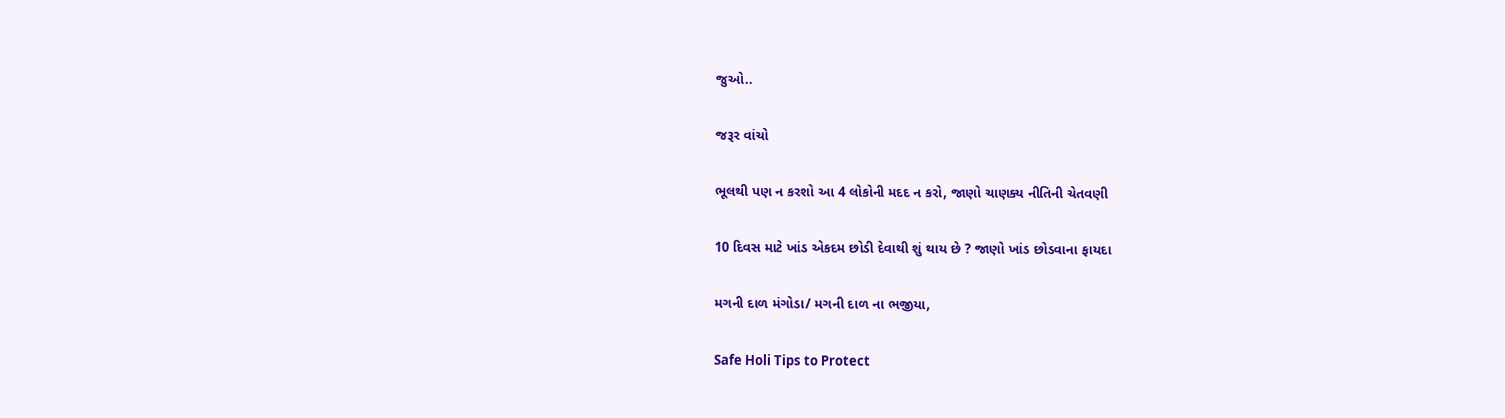જુઓ..

જરૂર વાંચો

ભૂલથી પણ ન કરશો આ 4 લોકોની મદદ ન કરો, જાણો ચાણક્ય નીતિની ચેતવણી

10 દિવસ માટે ખાંડ એકદમ છોડી દેવાથી શું થાય છે ? જાણો ખાંડ છોડવાના ફાયદા

મગની દાળ મંગોડા/ મગની દાળ ના ભજીયા,

Safe Holi Tips to Protect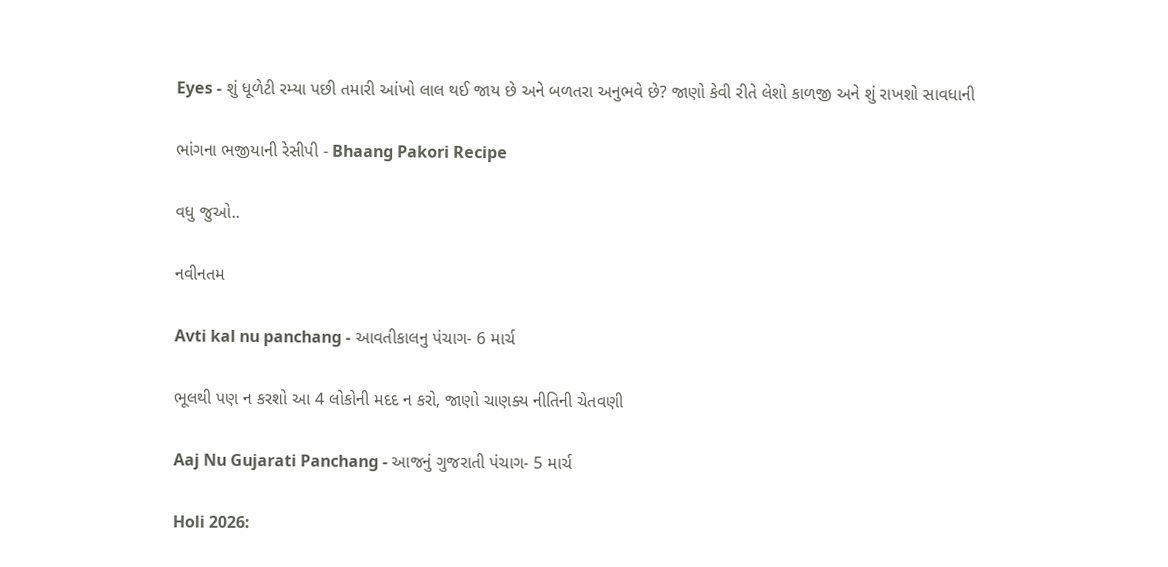Eyes - શું ધૂળેટી રમ્યા પછી તમારી આંખો લાલ થઈ જાય છે અને બળતરા અનુભવે છે? જાણો કેવી રીતે લેશો કાળજી અને શું રાખશો સાવધાની

ભાંગના ભજીયાની રેસીપી - Bhaang Pakori Recipe

વધુ જુઓ..

નવીનતમ

Avti kal nu panchang - આવતીકાલનુ પંચાગ- 6 માર્ચ

ભૂલથી પણ ન કરશો આ 4 લોકોની મદદ ન કરો, જાણો ચાણક્ય નીતિની ચેતવણી

Aaj Nu Gujarati Panchang - આજનું ગુજરાતી પંચાગ- 5 માર્ચ

Holi 2026: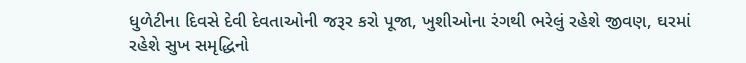ધુળેટીના દિવસે દેવી દેવતાઓની જરૂર કરો પૂજા, ખુશીઓના રંગથી ભરેલું રહેશે જીવણ, ઘરમાં રહેશે સુખ સમૃદ્ધિનો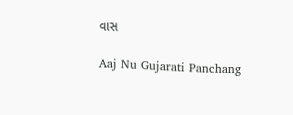વાસ

Aaj Nu Gujarati Panchang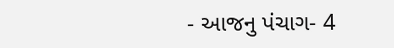- આજનુ પંચાગ- 4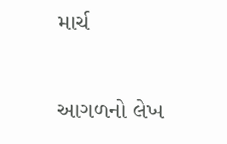માર્ચ

આગળનો લેખ